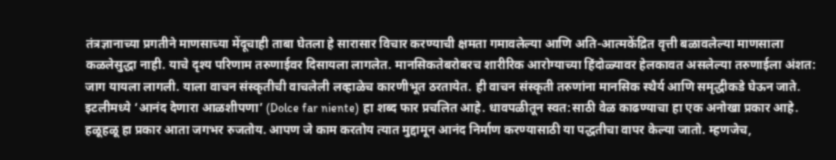तंत्रज्ञानाच्या प्रगतीने माणसाच्या मेंदूचाही ताबा घेतला हे सारासार विचार करण्याची क्षमता गमावलेल्या आणि अति-आत्मकेंद्रित वृत्ती बळावलेल्या माणसाला कळलेसुद्धा नाही. याचे दृश्य परिणाम तरुणाईवर दिसायला लागलेत. मानसिकतेबरोबरच शारीरिक आरोग्याच्या हिंदोळ्यावर हेलकावत असलेल्या तरुणाईला अंशत: जाग यायला लागली. याला वाचन संस्कृतीची वाचलेली लव्हाळेच कारणीभूत ठरतायेत. ही वाचन संस्कृती तरुणांना मानसिक स्थैर्य आणि समृद्धीकडे घेऊन जाते.
इटलीमध्ये ‘आनंद देणारा आळशीपणा’ (Dolce far niente) हा शब्द फार प्रचलित आहे. धावपळीतून स्वत:साठी वेळ काढण्याचा हा एक अनोखा प्रकार आहे. हळूहळू हा प्रकार आता जगभर रुजतोय. आपण जे काम करतोय त्यात मुद्दामून आनंद निर्माण करण्यासाठी या पद्धतीचा वापर केल्या जातो. म्हणजेच,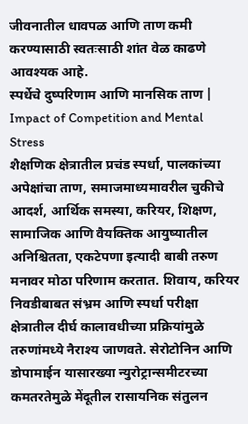जीवनातील धावपळ आणि ताण कमी करण्यासाठी स्वतःसाठी शांत वेळ काढणे आवश्यक आहे.
स्पर्धेचे दुष्परिणाम आणि मानसिक ताण | Impact of Competition and Mental Stress
शैक्षणिक क्षेत्रातील प्रचंड स्पर्धा, पालकांच्या अपेक्षांचा ताण, समाजमाध्यमावरील चुकीचे आदर्श, आर्थिक समस्या, करियर, शिक्षण, सामाजिक आणि वैयक्तिक आयुष्यातील अनिश्चितता, एकटेपणा इत्यादी बाबी तरुण मनावर मोठा परिणाम करतात. शिवाय, करियर निवडीबाबत संभ्रम आणि स्पर्धा परीक्षा क्षेत्रातील दीर्घ कालावधीच्या प्रक्रियांमुळे तरुणांमध्ये नैराश्य जाणवते. सेरोटोनिन आणि डोपामाईन यासारख्या न्युरोट्रान्समीटरच्या कमतरतेमुळे मेंदूतील रासायनिक संतुलन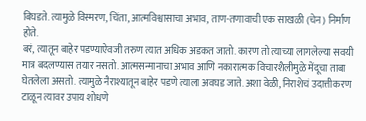बिघडते. त्यामुळे विस्मरण, चिंता, आत्मविश्वासाचा अभाव, ताण-तणावाची एक साखळी (चेन) निर्माण होते.
बरं, त्यातून बाहेर पडण्याऐवजी तरुण त्यात अधिक अडकत जातो. कारण तो त्याच्या लागलेल्या सवयी मात्र बदलण्यास तयार नसतो. आत्मसन्मानाचा अभाव आणि नकारात्मक विचारशैलीमुळे मेंदूचा ताबा घेतलेला असतो. त्यामुळे नैराश्यातून बाहेर पडणे त्याला अवघड जाते. अशा वेळी, निराशेचं उदात्तीकरण टाळून त्यावर उपाय शोधणे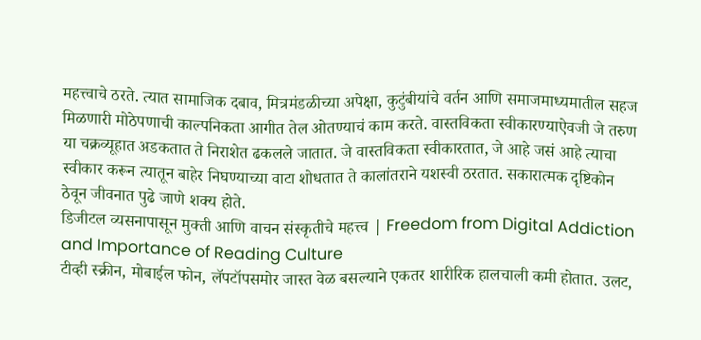महत्त्वाचे ठरते. त्यात सामाजिक दबाव, मित्रमंडळीच्या अपेक्षा, कुटुंबीयांचे वर्तन आणि समाजमाध्यमातील सहज मिळणारी मोठेपणाची काल्पनिकता आगीत तेल ओतण्याचं काम करते. वास्तविकता स्वीकारण्याऐवजी जे तरुण या चक्रव्यूहात अडकतात ते निराशेत ढकलले जातात. जे वास्तविकता स्वीकारतात, जे आहे जसं आहे त्याचा स्वीकार करून त्यातून बाहेर निघण्याच्या वाटा शोधतात ते कालांतराने यशस्वी ठरतात. सकारात्मक दृष्टिकोन ठेवून जीवनात पुढे जाणे शक्य होते.
डिजीटल व्यसनापासून मुक्ती आणि वाचन संस्कृतीचे महत्त्व | Freedom from Digital Addiction and Importance of Reading Culture
टीव्ही स्क्रीन, मोबाईल फोन, लॅपटॉपसमोर जास्त वेळ बसल्याने एकतर शारीरिक हालचाली कमी होतात. उलट,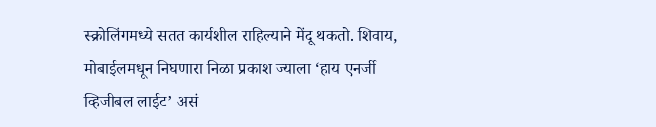स्क्रोलिंगमध्ये सतत कार्यशील राहिल्याने मेंदू थकतो. शिवाय, मोबाईलमधून निघणारा निळा प्रकाश ज्याला ‘हाय एनर्जी व्हिजीबल लाईट’ असं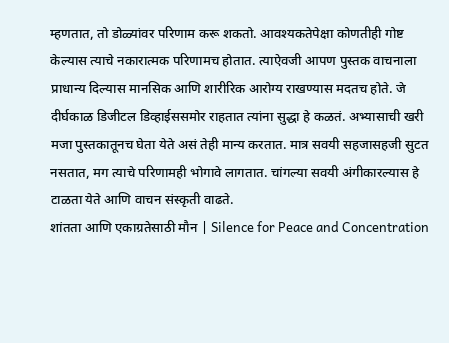म्हणतात, तो डोळ्यांवर परिणाम करू शकतो. आवश्यकतेपेक्षा कोणतीही गोष्ट केल्यास त्याचे नकारात्मक परिणामच होतात. त्याऐवजी आपण पुस्तक वाचनाला प्राधान्य दिल्यास मानसिक आणि शारीरिक आरोग्य राखण्यास मदतच होते. जे दीर्घकाळ डिजीटल डिव्हाईससमोर राहतात त्यांना सुद्धा हे कळतं. अभ्यासाची खरी मजा पुस्तकातूनच घेता येते असं तेही मान्य करतात. मात्र सवयी सहजासहजी सुटत नसतात, मग त्याचे परिणामही भोगावे लागतात. चांगल्या सवयी अंगीकारल्यास हे टाळता येते आणि वाचन संस्कृती वाढते.
शांतता आणि एकाग्रतेसाठी मौन | Silence for Peace and Concentration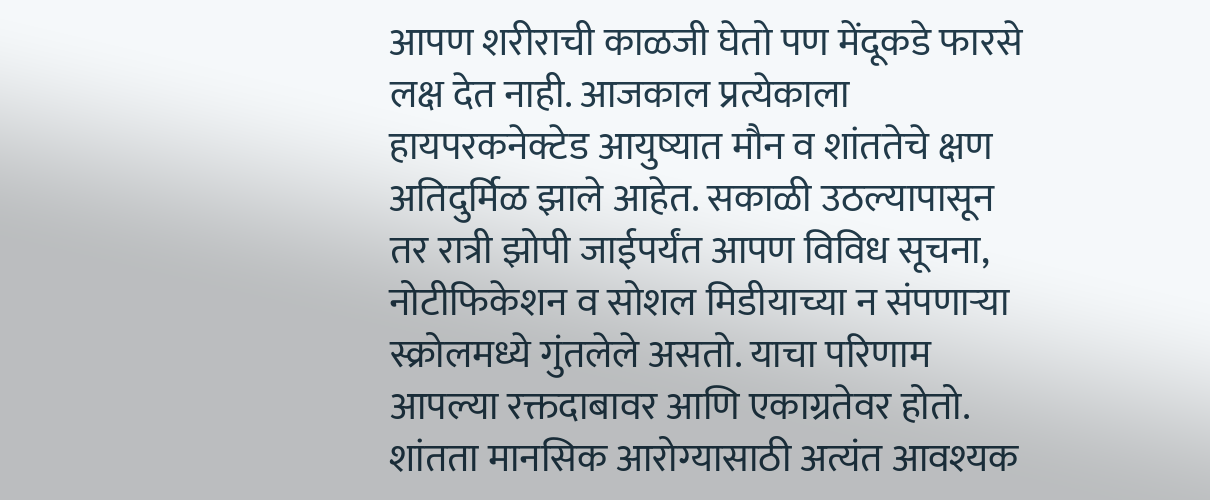आपण शरीराची काळजी घेतो पण मेंदूकडे फारसे लक्ष देत नाही. आजकाल प्रत्येकाला हायपरकनेक्टेड आयुष्यात मौन व शांततेचे क्षण अतिदुर्मिळ झाले आहेत. सकाळी उठल्यापासून तर रात्री झोपी जाईपर्यंत आपण विविध सूचना, नोटीफिकेशन व सोशल मिडीयाच्या न संपणाऱ्या स्क्रोलमध्ये गुंतलेले असतो. याचा परिणाम आपल्या रक्तदाबावर आणि एकाग्रतेवर होतो. शांतता मानसिक आरोग्यासाठी अत्यंत आवश्यक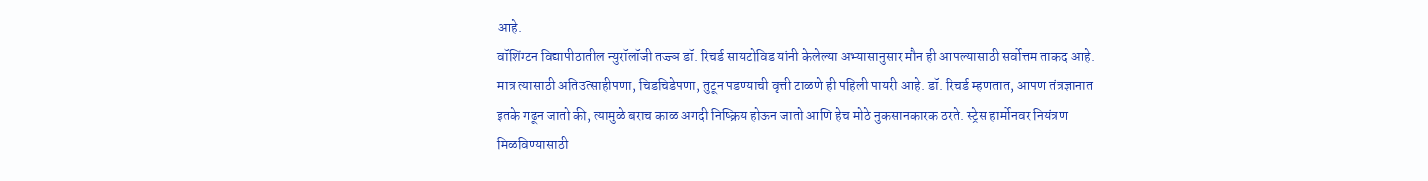आहे.
वॉशिंग्टन विद्यापीठातील न्युरॉलॉजी तज्ज्ञ डॉ. रिचर्ड सायटोविड यांनी केलेल्या अभ्यासानुसार मौन ही आपल्यासाठी सर्वोत्तम ताकद आहे. मात्र त्यासाठी अतिउत्साहीपणा, चिडचिडेपणा, तुटून पडण्याची वृत्ती टाळणे ही पहिली पायरी आहे. डॉ. रिचर्ड म्हणतात, आपण तंत्रज्ञानात इतके गढून जातो की, त्यामुळे बराच काळ अगदी निष्क्रिय होऊन जातो आणि हेच मोठे नुकसानकारक ठरते. स्ट्रेस हार्मोनवर नियंत्रण मिळविण्यासाठी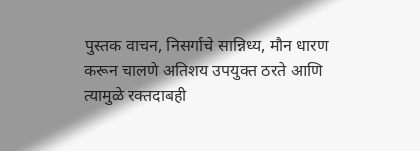पुस्तक वाचन, निसर्गाचे सान्निध्य, मौन धारण करून चालणे अतिशय उपयुक्त ठरते आणि त्यामुळे रक्तदाबही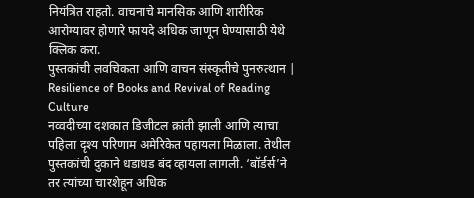नियंत्रित राहतो. वाचनाचे मानसिक आणि शारीरिक आरोग्यावर होणारे फायदे अधिक जाणून घेण्यासाठी येथे क्लिक करा.
पुस्तकांची लवचिकता आणि वाचन संस्कृतीचे पुनरुत्थान | Resilience of Books and Revival of Reading Culture
नव्वदीच्या दशकात डिजीटल क्रांती झाली आणि त्याचा पहिला दृश्य परिणाम अमेरिकेत पहायला मिळाला. तेथील पुस्तकांची दुकाने धडाधड बंद व्हायला लागली. ‘बॉर्डर्स’ने तर त्यांच्या चारशेहून अधिक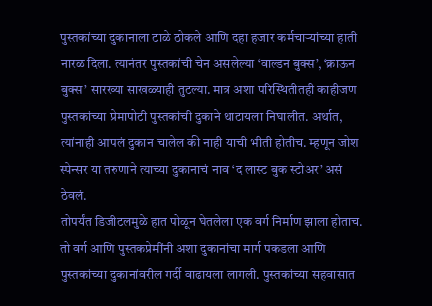पुस्तकांच्या दुकानाला टाळे ठोकले आणि दहा हजार कर्मचाऱ्यांच्या हाती नारळ दिला. त्यानंतर पुस्तकांची चेन असलेल्या ‘वाल्डन बुक्स’, ‘क्राऊन बुक्स’ सारख्या साखळ्याही तुटल्या. मात्र अशा परिस्थितीतही काहीजण पुस्तकांच्या प्रेमापोटी पुस्तकांची दुकाने थाटायला निघालीत. अर्थात, त्यांनाही आपलं दुकान चालेल की नाही याची भीती होतीच. म्हणून जोश स्पेन्सर या तरुणाने त्याच्या दुकानाचं नाव ‘द लास्ट बुक स्टोअर’ असं ठेवलं.
तोपर्यंत डिजीटलमुळे हात पोळून घेतलेला एक वर्ग निर्माण झाला होताच. तो वर्ग आणि पुस्तकप्रेमींनी अशा दुकानांचा मार्ग पकडला आणि पुस्तकांच्या दुकानांवरील गर्दी वाढायला लागली. पुस्तकांच्या सहवासात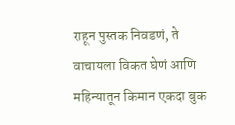राहून पुस्तक निवडणं, ते वाचायला विकत घेणं आणि महिन्यातून किमान एकदा बुक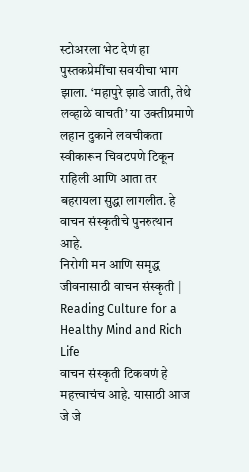स्टोअरला भेट देणं हा पुस्तकप्रेमींचा सवयीचा भाग झाला. ‘महापुरे झाडे जाती, तेथे लव्हाळे वाचती’ या उक्तीप्रमाणे लहान दुकाने लवचीकता स्वीकारून चिवटपणे टिकून राहिली आणि आता तर बहरायला सुद्धा लागलीत. हे वाचन संस्कृतीचे पुनरुत्थान आहे.
निरोगी मन आणि समृद्ध जीवनासाठी वाचन संस्कृती | Reading Culture for a Healthy Mind and Rich Life
वाचन संस्कृती टिकवणं हे महत्त्वाचंच आहे. यासाठी आज जे जे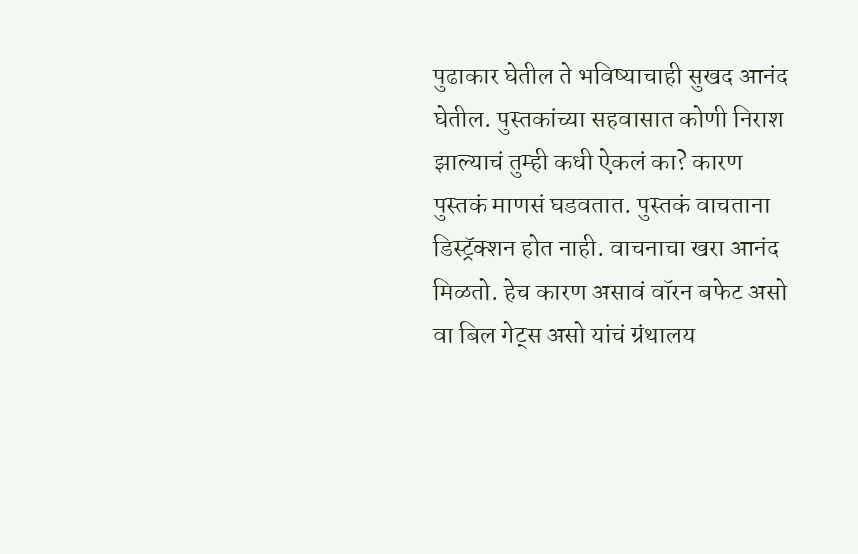पुढाकार घेतील ते भविष्याचाही सुखद आनंद घेतील. पुस्तकांच्या सहवासात कोणी निराश झाल्याचं तुम्ही कधी ऐकलं का? कारण पुस्तकं माणसं घडवतात. पुस्तकं वाचताना डिस्ट्रॅक्शन होत नाही. वाचनाचा खरा आनंद मिळतो. हेच कारण असावं वॉरन बफेट असो वा बिल गेट्स असो यांचं ग्रंथालय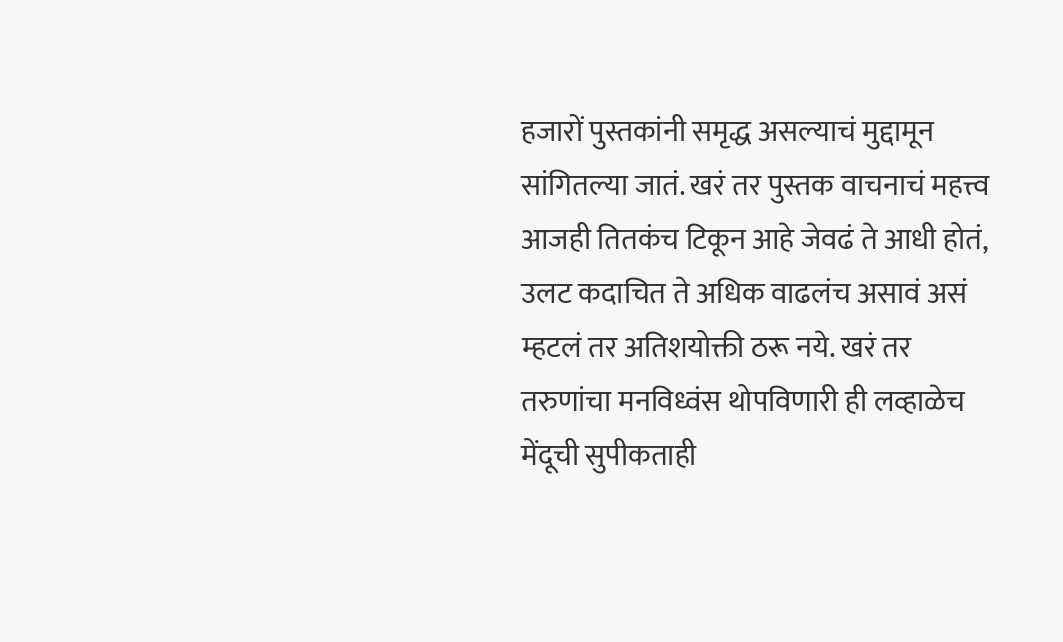हजारों पुस्तकांनी समृद्ध असल्याचं मुद्दामून सांगितल्या जातं. खरं तर पुस्तक वाचनाचं महत्त्व आजही तितकंच टिकून आहे जेवढं ते आधी होतं, उलट कदाचित ते अधिक वाढलंच असावं असं म्हटलं तर अतिशयोक्ती ठरू नये. खरं तर तरुणांचा मनविध्वंस थोपविणारी ही लव्हाळेच मेंदूची सुपीकताही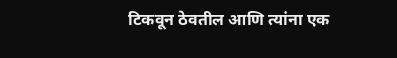टिकवून ठेवतील आणि त्यांना एक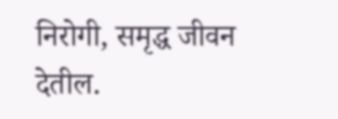निरोगी, समृद्ध जीवन देतील.